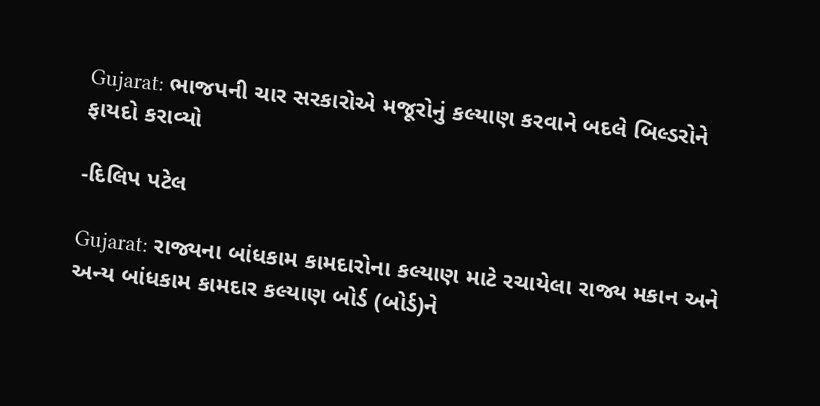Gujarat: ભાજપની ચાર સરકારોએ મજૂરોનું કલ્યાણ કરવાને બદલે બિલ્ડરોને ફાયદો કરાવ્યો

-દિલિપ પટેલ

Gujarat: રાજ્યના બાંધકામ કામદારોના કલ્યાણ માટે રચાયેલા રાજ્ય મકાન અને અન્ય બાંધકામ કામદાર કલ્યાણ બોર્ડ (બોર્ડ)ને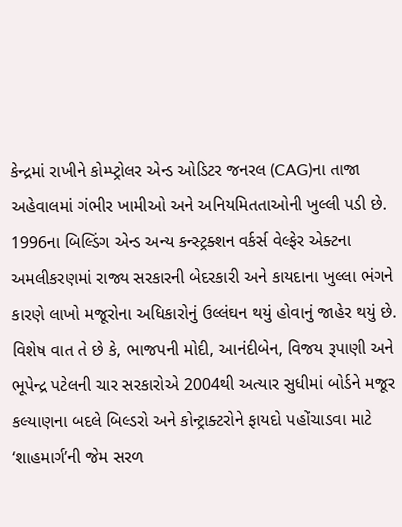કેન્દ્રમાં રાખીને કોમ્પ્ટ્રોલર એન્ડ ઓડિટર જનરલ (CAG)ના તાજા  અહેવાલમાં ગંભીર ખામીઓ અને અનિયમિતતાઓની ખુલ્લી પડી છે. 1996ના બિલ્ડિંગ એન્ડ અન્ય કન્સ્ટ્રક્શન વર્કર્સ વેલ્ફેર એક્ટના અમલીકરણમાં રાજ્ય સરકારની બેદરકારી અને કાયદાના ખુલ્લા ભંગને કારણે લાખો મજૂરોના અધિકારોનું ઉલ્લંઘન થયું હોવાનું જાહેર થયું છે. વિશેષ વાત તે છે કે, ભાજપની મોદી, આનંદીબેન, વિજય રૂપાણી અને ભૂપેન્દ્ર પટેલની ચાર સરકારોએ 2004થી અત્યાર સુધીમાં બોર્ડને મજૂર કલ્યાણના બદલે બિલ્ડરો અને કોન્ટ્રાક્ટરોને ફાયદો પહોંચાડવા માટે ‘શાહમાર્ગ’ની જેમ સરળ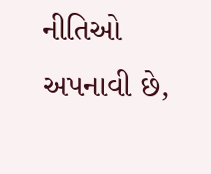નીતિઓ અપનાવી છે,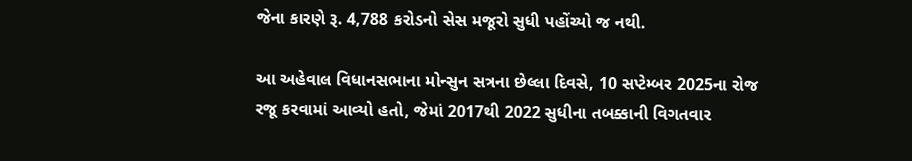જેના કારણે રૂ. 4,788 કરોડનો સેસ મજૂરો સુધી પહોંચ્યો જ નથી.

આ અહેવાલ વિધાનસભાના મોન્સુન સત્રના છેલ્લા દિવસે, 10 સપ્ટેમ્બર 2025ના રોજ રજૂ કરવામાં આવ્યો હતો, જેમાં 2017થી 2022 સુધીના તબક્કાની વિગતવાર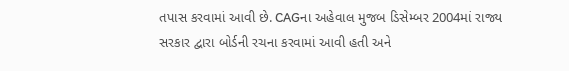તપાસ કરવામાં આવી છે. CAGના અહેવાલ મુજબ ડિસેમ્બર 2004માં રાજ્ય સરકાર દ્વારા બોર્ડની રચના કરવામાં આવી હતી અને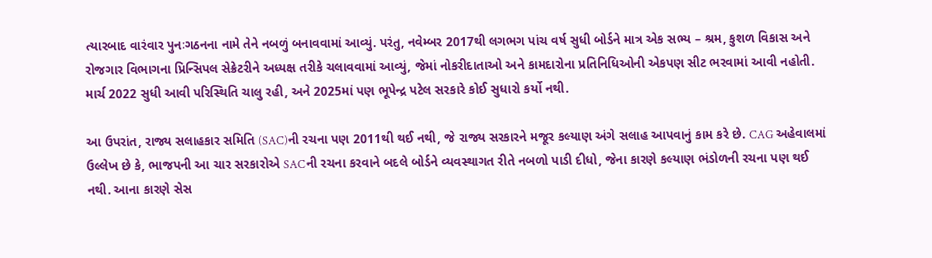ત્યારબાદ વારંવાર પુનઃગઠનના નામે તેને નબળું બનાવવામાં આવ્યું. પરંતુ, નવેમ્બર 2017થી લગભગ પાંચ વર્ષ સુધી બોર્ડને માત્ર એક સભ્ય – શ્રમ, કુશળ વિકાસ અને રોજગાર વિભાગના પ્રિન્સિપલ સેક્રેટરીને અધ્યક્ષ તરીકે ચલાવવામાં આવ્યું, જેમાં નોકરીદાતાઓ અને કામદારોના પ્રતિનિધિઓની એકપણ સીટ ભરવામાં આવી નહોતી. માર્ચ 2022 સુધી આવી પરિસ્થિતિ ચાલુ રહી, અને 2025માં પણ ભૂપેન્દ્ર પટેલ સરકારે કોઈ સુધારો કર્યો નથી.

આ ઉપરાંત, રાજ્ય સલાહકાર સમિતિ (SAC)ની રચના પણ 2011થી થઈ નથી, જે રાજ્ય સરકારને મજૂર કલ્યાણ અંગે સલાહ આપવાનું કામ કરે છે. CAG અહેવાલમાં ઉલ્લેખ છે કે, ભાજપની આ ચાર સરકારોએ SACની રચના કરવાને બદલે બોર્ડને વ્યવસ્થાગત રીતે નબળો પાડી દીધો, જેના કારણે કલ્યાણ ભંડોળની રચના પણ થઈ નથી. આના કારણે સેસ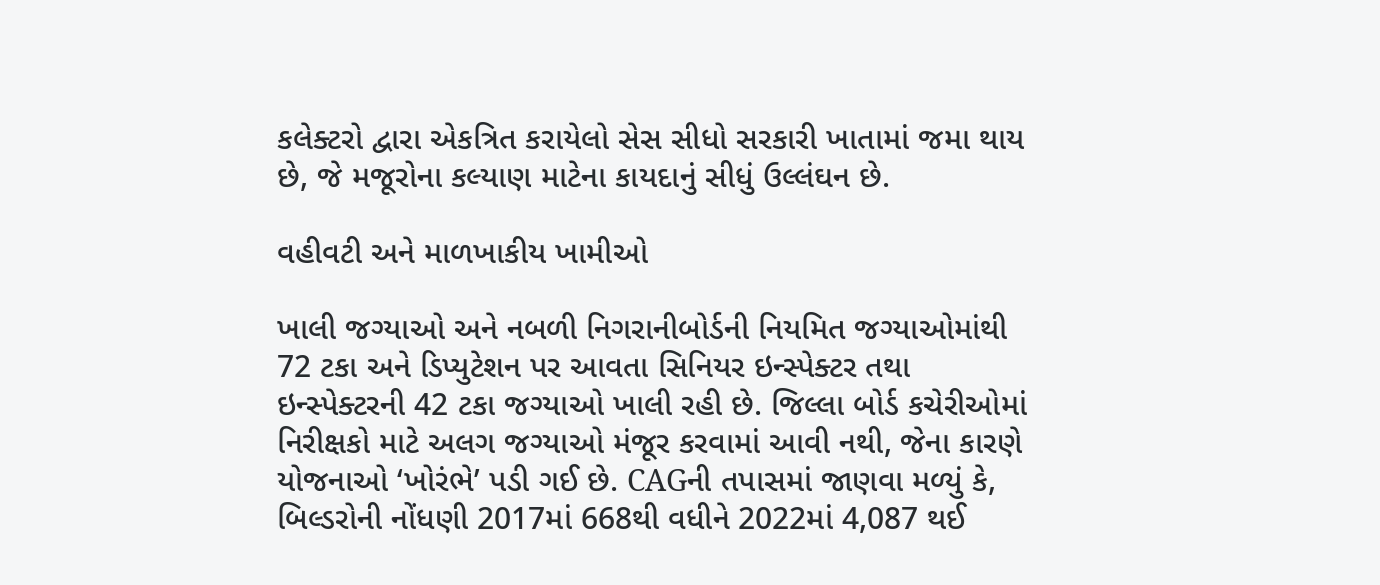કલેક્ટરો દ્વારા એકત્રિત કરાયેલો સેસ સીધો સરકારી ખાતામાં જમા થાય છે, જે મજૂરોના કલ્યાણ માટેના કાયદાનું સીધું ઉલ્લંઘન છે.

વહીવટી અને માળખાકીય ખામીઓ

ખાલી જગ્યાઓ અને નબળી નિગરાનીબોર્ડની નિયમિત જગ્યાઓમાંથી 72 ટકા અને ડિપ્યુટેશન પર આવતા સિનિયર ઇન્સ્પેક્ટર તથા ઇન્સ્પેક્ટરની 42 ટકા જગ્યાઓ ખાલી રહી છે. જિલ્લા બોર્ડ કચેરીઓમાં નિરીક્ષકો માટે અલગ જગ્યાઓ મંજૂર કરવામાં આવી નથી, જેના કારણે યોજનાઓ ‘ખોરંભે’ પડી ગઈ છે. CAGની તપાસમાં જાણવા મળ્યું કે, બિલ્ડરોની નોંધણી 2017માં 668થી વધીને 2022માં 4,087 થઈ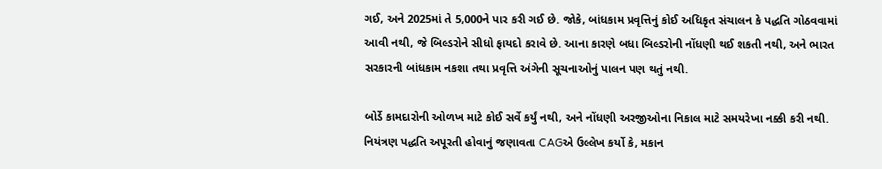ગઈ, અને 2025માં તે 5,000ને પાર કરી ગઈ છે. જોકે, બાંધકામ પ્રવૃત્તિનું કોઈ અધિકૃત સંચાલન કે પદ્ધતિ ગોઠવવામાં આવી નથી, જે બિલ્ડરોને સીધો ફાયદો કરાવે છે. આના કારણે બધા બિલ્ડરોની નોંધણી થઈ શકતી નથી, અને ભારત સરકારની બાંધકામ નકશા તથા પ્રવૃત્તિ અંગેની સૂચનાઓનું પાલન પણ થતું નથી.

બોર્ડે કામદારોની ઓળખ માટે કોઈ સર્વે કર્યું નથી, અને નોંધણી અરજીઓના નિકાલ માટે સમયરેખા નક્કી કરી નથી. નિયંત્રણ પદ્ધતિ અપૂરતી હોવાનું જણાવતા CAGએ ઉલ્લેખ કર્યો કે, મકાન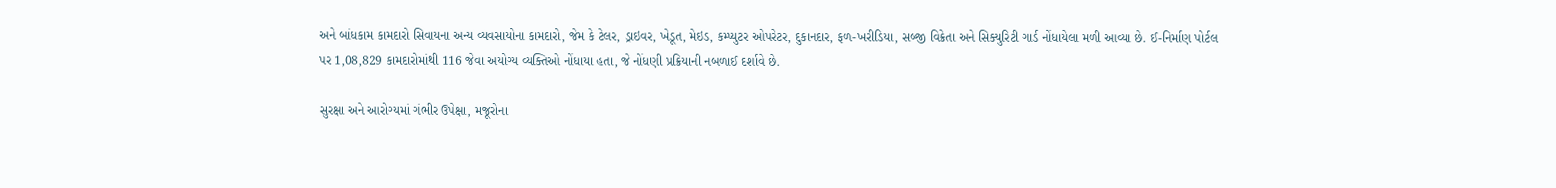અને બાંધકામ કામદારો સિવાયના અન્ય વ્યવસાયોના કામદારો, જેમ કે ટેલર, ડ્રાઇવર, ખેડૂત, મેઇડ, કમ્પ્યુટર ઓપરેટર, દુકાનદાર, ફળ-ખરીડિયા, સબ્જી વિક્રેતા અને સિક્યુરિટી ગાર્ડ નોંધાયેલા મળી આવ્યા છે. ઈ-નિર્માણ પોર્ટલ પર 1,08,829 કામદારોમાંથી 116 જેવા અયોગ્ય વ્યક્તિઓ નોંધાયા હતા, જે નોંધણી પ્રક્રિયાની નબળાઈ દર્શાવે છે.

સુરક્ષા અને આરોગ્યમાં ગંભીર ઉપેક્ષા, મજૂરોના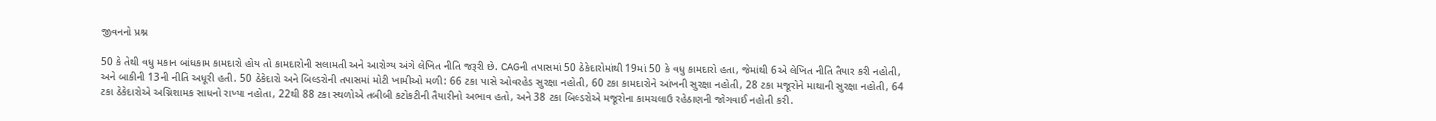જીવનનો પ્રશ્ન

50 કે તેથી વધુ મકાન બાંધકામ કામદારો હોય તો કામદારોની સલામતી અને આરોગ્ય અંગે લેખિત નીતિ જરૂરી છે. CAGની તપાસમાં 50 ઠેકેદારોમાંથી 19માં 50 કે વધુ કામદારો હતા, જેમાંથી 6એ લેખિત નીતિ તૈયાર કરી નહોતી, અને બાકીની 13ની નીતિ અધૂરી હતી. 50 ઠેકેદારો અને બિલ્ડરોની તપાસમાં મોટી ખામીઓ મળી: 66 ટકા પાસે ઓવરહેડ સુરક્ષા નહોતી, 60 ટકા કામદારોને આંખની સુરક્ષા નહોતી, 28 ટકા મજૂરોને માથાની સુરક્ષા નહોતી, 64 ટકા ઠેકેદારોએ અગ્નિશામક સાધનો રાખ્યા નહોતા, 22થી 88 ટકા સ્થળોએ તબીબી કટોકટીની તૈયારીનો અભાવ હતો, અને 38 ટકા બિલ્ડરોએ મજૂરોના કામચલાઉ રહેઠાણની જોગવાઈ નહોતી કરી.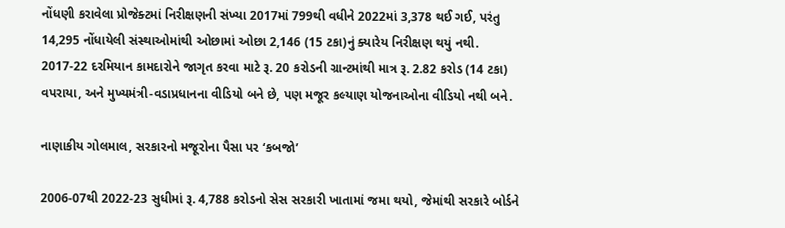નોંધણી કરાવેલા પ્રોજેક્ટમાં નિરીક્ષણની સંખ્યા 2017માં 799થી વધીને 2022માં 3,378 થઈ ગઈ, પરંતુ 14,295 નોંધાયેલી સંસ્થાઓમાંથી ઓછામાં ઓછા 2,146 (15 ટકા)નું ક્યારેય નિરીક્ષણ થયું નથી. 2017-22 દરમિયાન કામદારોને જાગૃત કરવા માટે રૂ. 20 કરોડની ગ્રાન્ટમાંથી માત્ર રૂ. 2.82 કરોડ (14 ટકા) વપરાયા, અને મુખ્યમંત્રી-વડાપ્રધાનના વીડિયો બને છે, પણ મજૂર કલ્યાણ યોજનાઓના વીડિયો નથી બને.

નાણાકીય ગોલમાલ, સરકારનો મજૂરોના પૈસા પર ‘કબજો’

2006-07થી 2022-23 સુધીમાં રૂ. 4,788 કરોડનો સેસ સરકારી ખાતામાં જમા થયો, જેમાંથી સરકારે બોર્ડને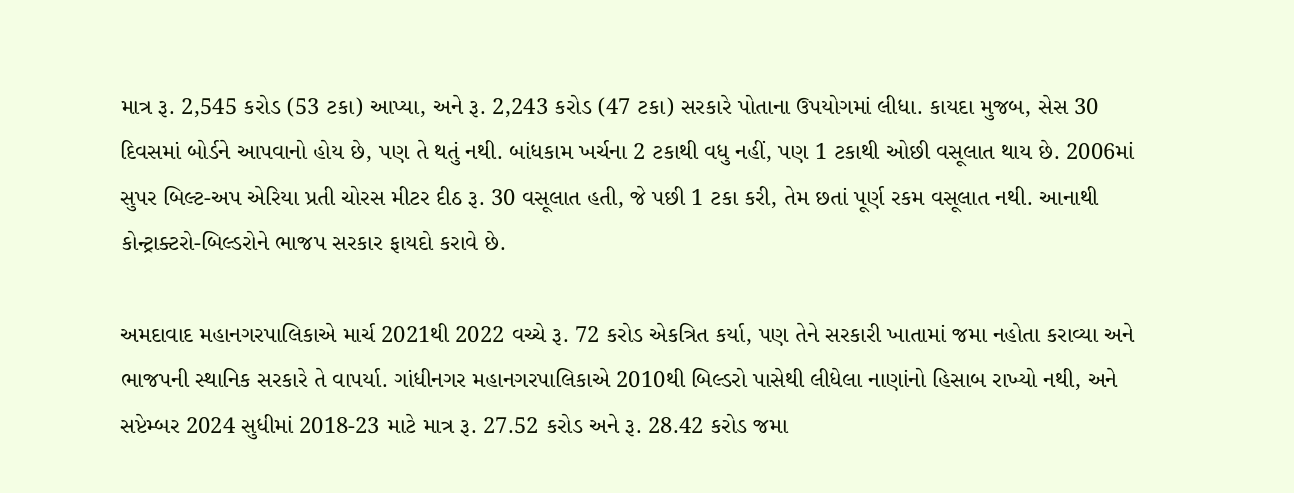માત્ર રૂ. 2,545 કરોડ (53 ટકા) આપ્યા, અને રૂ. 2,243 કરોડ (47 ટકા) સરકારે પોતાના ઉપયોગમાં લીધા. કાયદા મુજબ, સેસ 30 દિવસમાં બોર્ડને આપવાનો હોય છે, પણ તે થતું નથી. બાંધકામ ખર્ચના 2 ટકાથી વધુ નહીં, પણ 1 ટકાથી ઓછી વસૂલાત થાય છે. 2006માં સુપર બિલ્ટ-અપ એરિયા પ્રતી ચોરસ મીટર દીઠ રૂ. 30 વસૂલાત હતી, જે પછી 1 ટકા કરી, તેમ છતાં પૂર્ણ રકમ વસૂલાત નથી. આનાથી કોન્ટ્રાક્ટરો-બિલ્ડરોને ભાજપ સરકાર ફાયદો કરાવે છે.

અમદાવાદ મહાનગરપાલિકાએ માર્ચ 2021થી 2022 વચ્ચે રૂ. 72 કરોડ એકત્રિત કર્યા, પણ તેને સરકારી ખાતામાં જમા નહોતા કરાવ્યા અને ભાજપની સ્થાનિક સરકારે તે વાપર્યા. ગાંધીનગર મહાનગરપાલિકાએ 2010થી બિલ્ડરો પાસેથી લીધેલા નાણાંનો હિસાબ રાખ્યો નથી, અને સપ્ટેમ્બર 2024 સુધીમાં 2018-23 માટે માત્ર રૂ. 27.52 કરોડ અને રૂ. 28.42 કરોડ જમા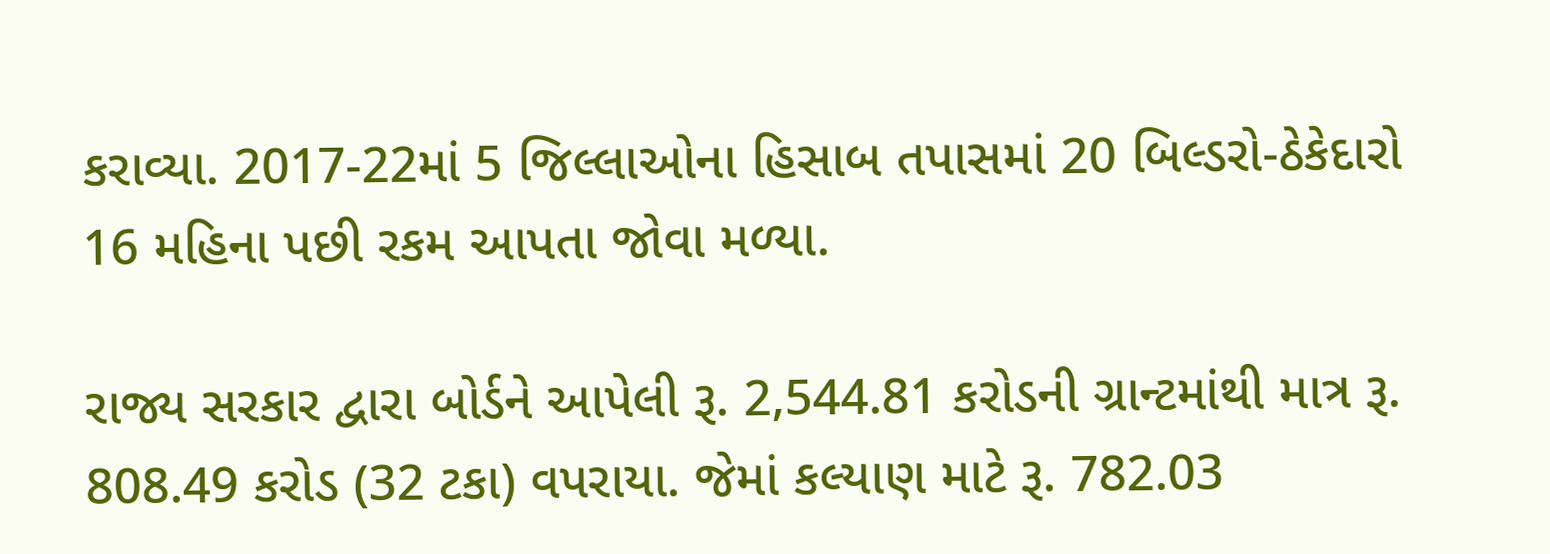કરાવ્યા. 2017-22માં 5 જિલ્લાઓના હિસાબ તપાસમાં 20 બિલ્ડરો-ઠેકેદારો 16 મહિના પછી રકમ આપતા જોવા મળ્યા.

રાજ્ય સરકાર દ્વારા બોર્ડને આપેલી રૂ. 2,544.81 કરોડની ગ્રાન્ટમાંથી માત્ર રૂ. 808.49 કરોડ (32 ટકા) વપરાયા. જેમાં કલ્યાણ માટે રૂ. 782.03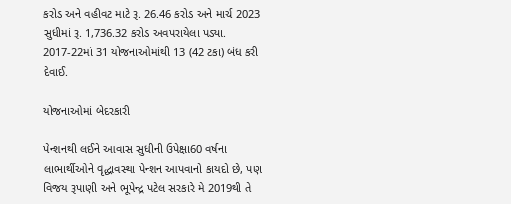કરોડ અને વહીવટ માટે રૂ. 26.46 કરોડ અને માર્ચ 2023 સુધીમાં રૂ. 1,736.32 કરોડ અવપરાયેલા પડ્યા. 2017-22માં 31 યોજનાઓમાંથી 13 (42 ટકા) બંધ કરી દેવાઈ.

યોજનાઓમાં બેદરકારી

પેન્શનથી લઈને આવાસ સુધીની ઉપેક્ષા60 વર્ષના લાભાર્થીઓને વૃદ્ધાવસ્થા પેન્શન આપવાનો કાયદો છે, પણ વિજય રૂપાણી અને ભૂપેન્દ્ર પટેલ સરકારે મે 2019થી તે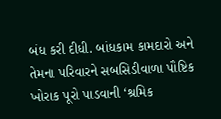બંધ કરી દીધી. બાંધકામ કામદારો અને તેમના પરિવારને સબસિડીવાળા પૌષ્ટિક ખોરાક પૂરો પાડવાની ‘શ્રમિક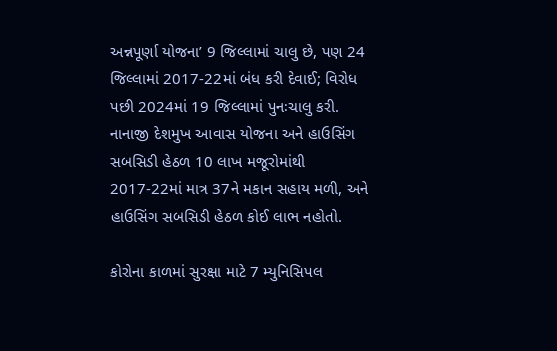અન્નપૂર્ણા યોજના’ 9 જિલ્લામાં ચાલુ છે, પણ 24 જિલ્લામાં 2017-22માં બંધ કરી દેવાઈ; વિરોધ પછી 2024માં 19 જિલ્લામાં પુનઃચાલુ કરી. નાનાજી દેશમુખ આવાસ યોજના અને હાઉસિંગ સબસિડી હેઠળ 10 લાખ મજૂરોમાંથી 2017-22માં માત્ર 37ને મકાન સહાય મળી, અને હાઉસિંગ સબસિડી હેઠળ કોઈ લાભ નહોતો.

કોરોના કાળમાં સુરક્ષા માટે 7 મ્યુનિસિપલ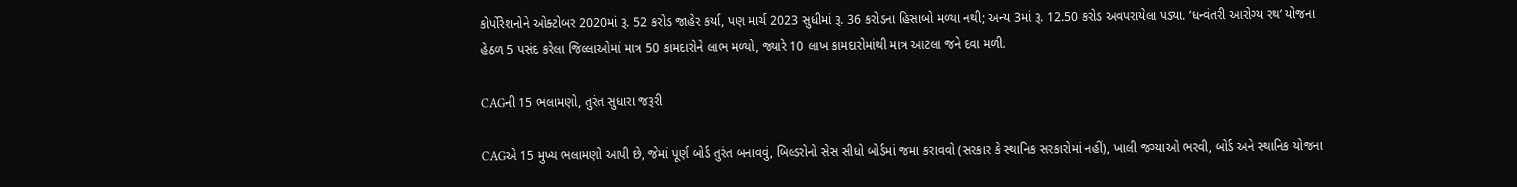કોર્પોરેશનોને ઓક્ટોબર 2020માં રૂ. 52 કરોડ જાહેર કર્યા, પણ માર્ચ 2023 સુધીમાં રૂ. 36 કરોડના હિસાબો મળ્યા નથી; અન્ય 3માં રૂ. 12.50 કરોડ અવપરાયેલા પડ્યા. ‘ધન્વંતરી આરોગ્ય રથ’ યોજના હેઠળ 5 પસંદ કરેલા જિલ્લાઓમાં માત્ર 50 કામદારોને લાભ મળ્યો, જ્યારે 10 લાખ કામદારોમાંથી માત્ર આટલા જને દવા મળી.

CAGની 15 ભલામણો, તુરંત સુધારા જરૂરી

CAGએ 15 મુખ્ય ભલામણો આપી છે, જેમાં પૂર્ણ બોર્ડ તુરંત બનાવવું, બિલ્ડરોનો સેસ સીધો બોર્ડમાં જમા કરાવવો (સરકાર કે સ્થાનિક સરકારોમાં નહીં), ખાલી જગ્યાઓ ભરવી, બોર્ડ અને સ્થાનિક યોજના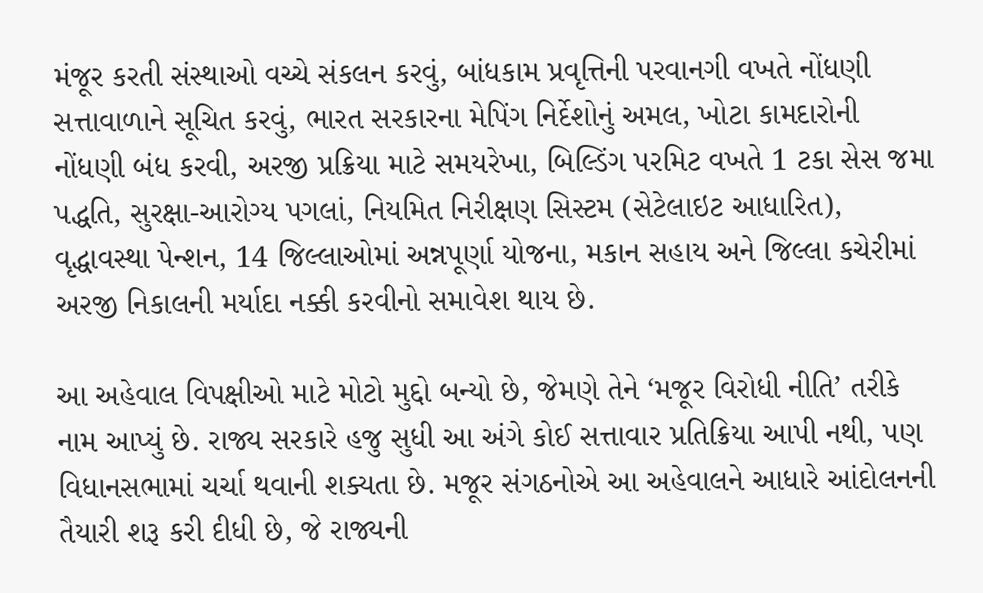મંજૂર કરતી સંસ્થાઓ વચ્ચે સંકલન કરવું, બાંધકામ પ્રવૃત્તિની પરવાનગી વખતે નોંધણી સત્તાવાળાને સૂચિત કરવું, ભારત સરકારના મેપિંગ નિર્દેશોનું અમલ, ખોટા કામદારોની નોંધણી બંધ કરવી, અરજી પ્રક્રિયા માટે સમયરેખા, બિલ્ડિંગ પરમિટ વખતે 1 ટકા સેસ જમા પદ્ધતિ, સુરક્ષા-આરોગ્ય પગલાં, નિયમિત નિરીક્ષણ સિસ્ટમ (સેટેલાઇટ આધારિત), વૃદ્ધાવસ્થા પેન્શન, 14 જિલ્લાઓમાં અન્નપૂર્ણા યોજના, મકાન સહાય અને જિલ્લા કચેરીમાં અરજી નિકાલની મર્યાદા નક્કી કરવીનો સમાવેશ થાય છે.

આ અહેવાલ વિપક્ષીઓ માટે મોટો મુદ્દો બન્યો છે, જેમણે તેને ‘મજૂર વિરોધી નીતિ’ તરીકે નામ આપ્યું છે. રાજ્ય સરકારે હજુ સુધી આ અંગે કોઈ સત્તાવાર પ્રતિક્રિયા આપી નથી, પણ વિધાનસભામાં ચર્ચા થવાની શક્યતા છે. મજૂર સંગઠનોએ આ અહેવાલને આધારે આંદોલનની તૈયારી શરૂ કરી દીધી છે, જે રાજ્યની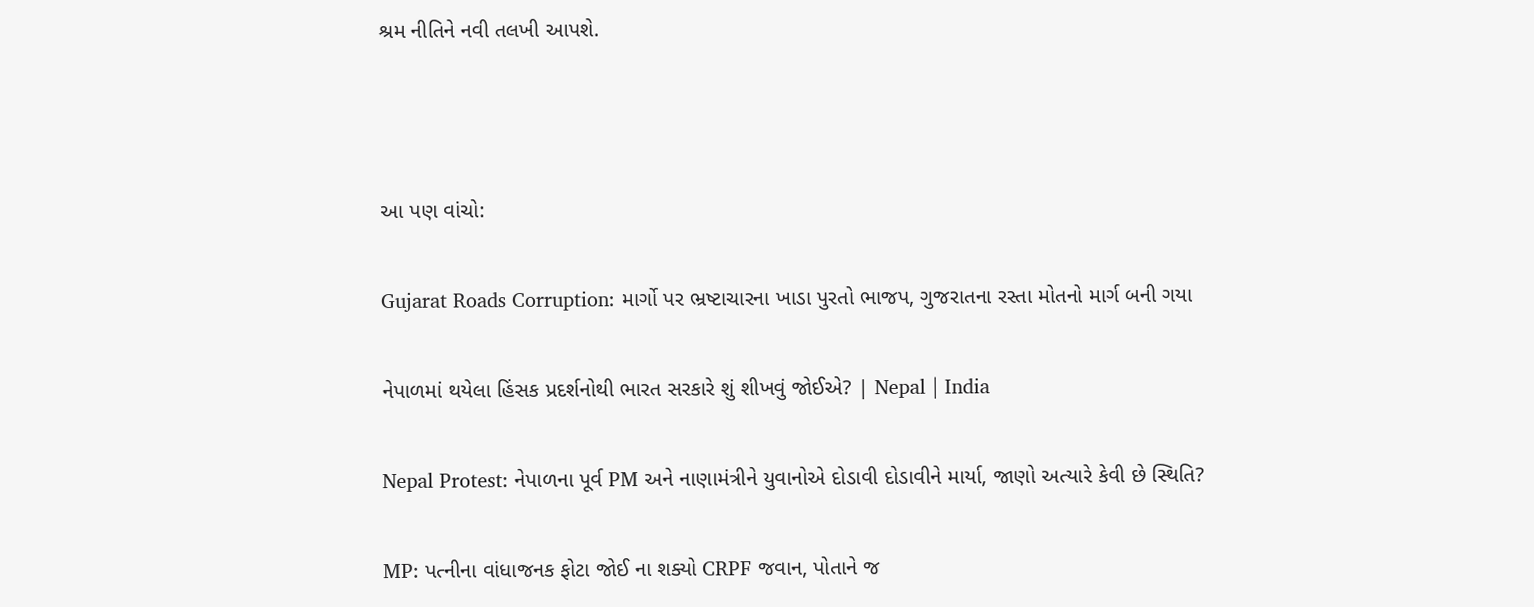શ્રમ નીતિને નવી તલખી આપશે.



આ પણ વાંચો:

Gujarat Roads Corruption: માર્ગો પર ભ્રષ્ટાચારના ખાડા પુરતો ભાજપ, ગુજરાતના રસ્તા મોતનો માર્ગ બની ગયા

નેપાળમાં થયેલા હિંસક પ્રદર્શનોથી ભારત સરકારે શું શીખવું જોઈએ? | Nepal | India

Nepal Protest: નેપાળના પૂર્વ PM અને નાણામંત્રીને યુવાનોએ દોડાવી દોડાવીને માર્યા, જાણો અત્યારે કેવી છે સ્થિતિ?

MP: પત્નીના વાંધાજનક ફોટા જોઈ ના શક્યો CRPF જવાન, પોતાને જ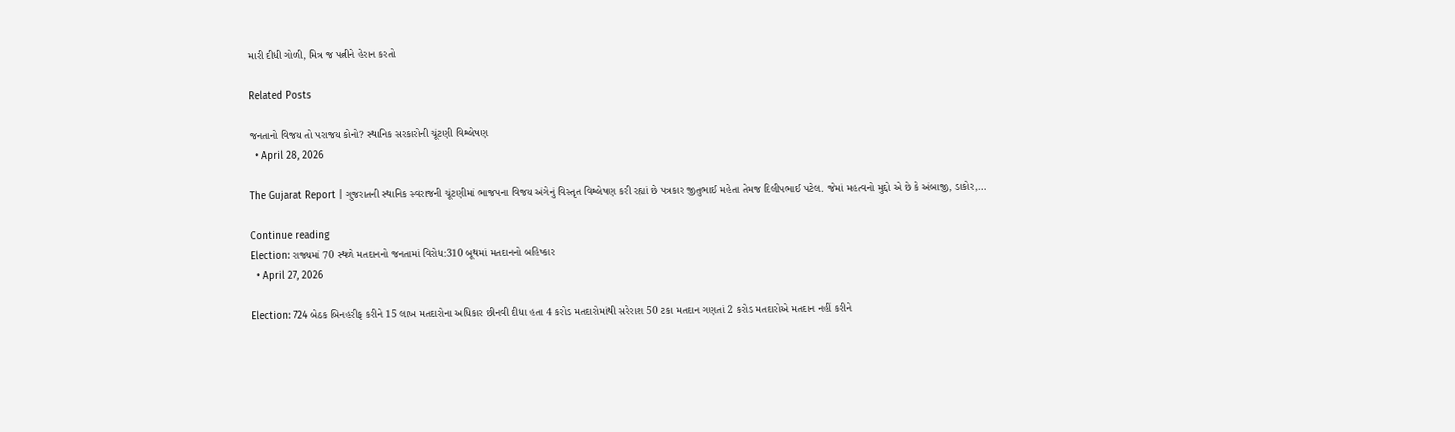મારી દીધી ગોળી, મિત્ર જ પત્નીને હેરાન કરતો

Related Posts

જનતાનો વિજય તો પરાજય કોનો? સ્થાનિક સરકારોની ચૂંટણી વિશ્લેષણ
  • April 28, 2026

The Gujarat Report | ગુજરાતની સ્થાનિક સ્વરાજની ચૂંટણીમાં ભાજપના વિજય અંગેનું વિસ્તૃત વિશ્લેષણ કરી રહ્યાં છે પત્રકાર જીતુભાઈ મહેતા તેમજ દિલીપભાઈ પટેલ. જેમાં મહત્વનો મુદ્દો એ છે કે અંબાજી, ડાકોર,…

Continue reading
Election: રાજ્યમાં 70 સ્થળે મતદાનનો જનતામાં વિરોધ:310 બૂથમાં મતદાનનો બહિષ્કાર
  • April 27, 2026

Election: 724 બેઠક બિનહરીફ કરીને 15 લાખ મતદારોના અધિકાર છીનવી દીધા હતા 4 કરોડ મતદારોમાંથી સરેરાશ 50 ટકા મતદાન ગણતાં 2 કરોડ મતદારોએ મતદાન નહીં કરીને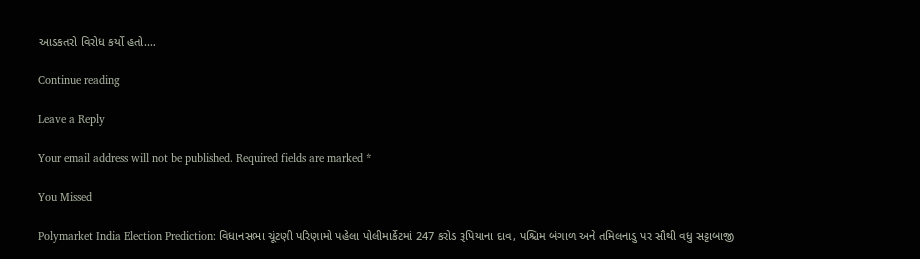આડકતરો વિરોધ કર્યો હતો.…

Continue reading

Leave a Reply

Your email address will not be published. Required fields are marked *

You Missed

Polymarket India Election Prediction: વિધાનસભા ચૂંટણી પરિણામો પહેલા પોલીમાર્કેટમાં 247 કરોડ રૂપિયાના દાવ, પશ્ચિમ બંગાળ અને તમિલનાડુ પર સૌથી વધુ સટ્ટાબાજી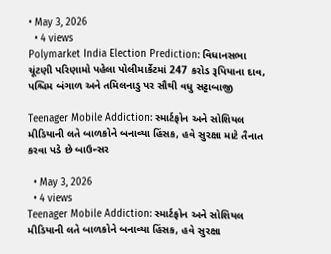• May 3, 2026
  • 4 views
Polymarket India Election Prediction: વિધાનસભા ચૂંટણી પરિણામો પહેલા પોલીમાર્કેટમાં 247 કરોડ રૂપિયાના દાવ, પશ્ચિમ બંગાળ અને તમિલનાડુ પર સૌથી વધુ સટ્ટાબાજી

Teenager Mobile Addiction: સ્માર્ટફોન અને સોશિયલ મીડિયાની લતે બાળકોને બનાવ્યા હિંસક, હવે સુરક્ષા માટે તૈનાત કરવા પડે છે બાઉન્સર

  • May 3, 2026
  • 4 views
Teenager Mobile Addiction: સ્માર્ટફોન અને સોશિયલ મીડિયાની લતે બાળકોને બનાવ્યા હિંસક, હવે સુરક્ષા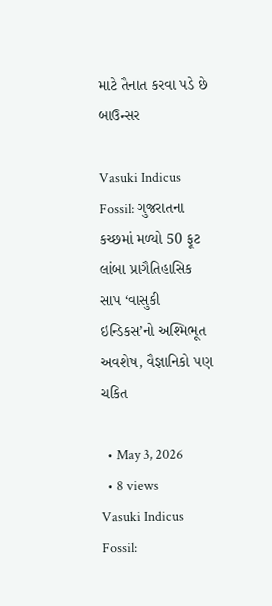માટે તૈનાત કરવા પડે છે બાઉન્સર

Vasuki Indicus Fossil: ગુજરાતના કચ્છમાં મળ્યો 50 ફૂટ લાંબા પ્રાગૈતિહાસિક સાપ ‘વાસુકી ઇન્ડિકસ’નો અશ્મિભૂત અવશેષ, વૈજ્ઞાનિકો પણ ચકિત

  • May 3, 2026
  • 8 views
Vasuki Indicus Fossil: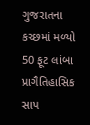ગુજરાતના કચ્છમાં મળ્યો 50 ફૂટ લાંબા પ્રાગૈતિહાસિક સાપ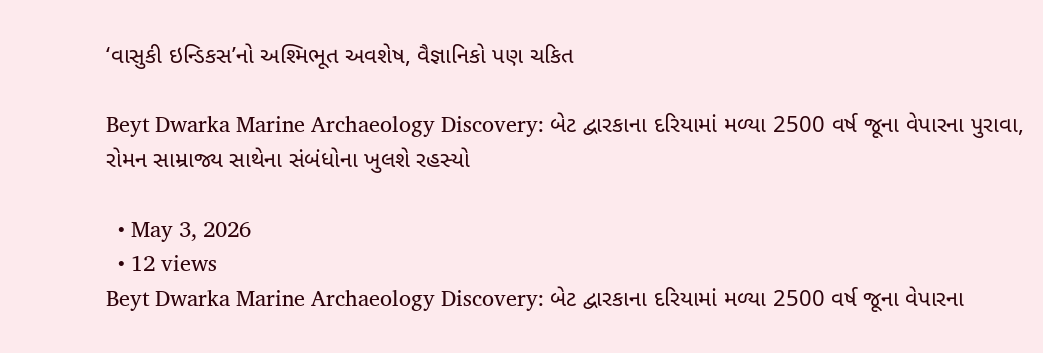‘વાસુકી ઇન્ડિકસ’નો અશ્મિભૂત અવશેષ, વૈજ્ઞાનિકો પણ ચકિત

Beyt Dwarka Marine Archaeology Discovery: બેટ દ્વારકાના દરિયામાં મળ્યા 2500 વર્ષ જૂના વેપારના પુરાવા, રોમન સામ્રાજ્ય સાથેના સંબંધોના ખુલશે રહસ્યો

  • May 3, 2026
  • 12 views
Beyt Dwarka Marine Archaeology Discovery: બેટ દ્વારકાના દરિયામાં મળ્યા 2500 વર્ષ જૂના વેપારના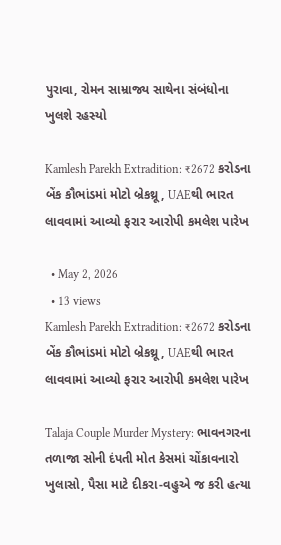પુરાવા, રોમન સામ્રાજ્ય સાથેના સંબંધોના ખુલશે રહસ્યો

Kamlesh Parekh Extradition: ₹2672 કરોડના બેંક કૌભાંડમાં મોટો બ્રેકથ્રૂ, UAEથી ભારત લાવવામાં આવ્યો ફરાર આરોપી કમલેશ પારેખ

  • May 2, 2026
  • 13 views
Kamlesh Parekh Extradition: ₹2672 કરોડના બેંક કૌભાંડમાં મોટો બ્રેકથ્રૂ, UAEથી ભારત લાવવામાં આવ્યો ફરાર આરોપી કમલેશ પારેખ

Talaja Couple Murder Mystery: ભાવનગરના તળાજા સોની દંપતી મોત કેસમાં ચોંકાવનારો ખુલાસો, પૈસા માટે દીકરા-વહુએ જ કરી હત્યા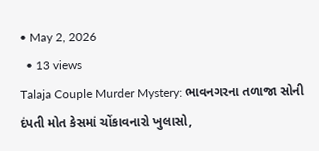• May 2, 2026
  • 13 views
Talaja Couple Murder Mystery: ભાવનગરના તળાજા સોની દંપતી મોત કેસમાં ચોંકાવનારો ખુલાસો,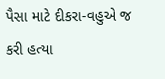પૈસા માટે દીકરા-વહુએ જ કરી હત્યા